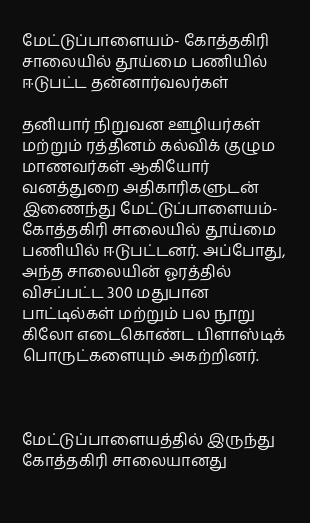மேட்டுப்பாளையம்- கோத்தகிரி சாலையில் தூய்மை பணியில் ஈடுபட்ட தன்னார்வலர்கள்

தனியார் நிறுவன ஊழியர்கள் மற்றும் ரத்தினம் கல்விக் குழும மாணவர்கள் ஆகியோர் வனத்துறை அதிகாரிகளுடன் இணைந்து மேட்டுப்பாளையம்- கோத்தகிரி சாலையில் தூய்மை பணியில் ஈடுபட்டனர். அப்போது, அந்த சாலையின் ஓரத்தில் விசப்பட்ட 300 மதுபான பாட்டில்கள் மற்றும் பல நூறு கிலோ எடைகொண்ட பிளாஸ்டிக் பொருட்களையும் அகற்றினர்.



மேட்டுப்பாளையத்தில் இருந்து கோத்தகிரி சாலையானது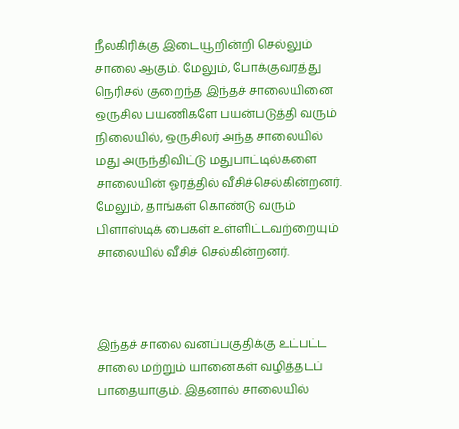நீலகிரிக்கு இடையூறின்றி செல்லும் சாலை ஆகும். மேலும், போக்குவரத்து நெரிசல் குறைந்த இந்தச் சாலையினை ஒருசில பயணிகளே பயன்படுத்தி வரும் நிலையில், ஒருசிலர் அந்த சாலையில் மது அருந்திவிட்டு மதுபாட்டில்களை சாலையின் ஓரத்தில் வீசிச்செல்கின்றனர். மேலும், தாங்கள் கொண்டு வரும் பிளாஸ்டிக் பைகள் உள்ளிட்டவற்றையும் சாலையில் வீசிச் செல்கின்றனர்.



இந்தச் சாலை வனப்பகுதிக்கு உட்பட்ட சாலை மற்றும் யானைகள் வழித்தடப் பாதையாகும். இதனால் சாலையில்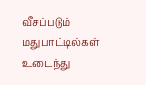வீசப்படும் மதுபாட்டில்கள் உடைந்து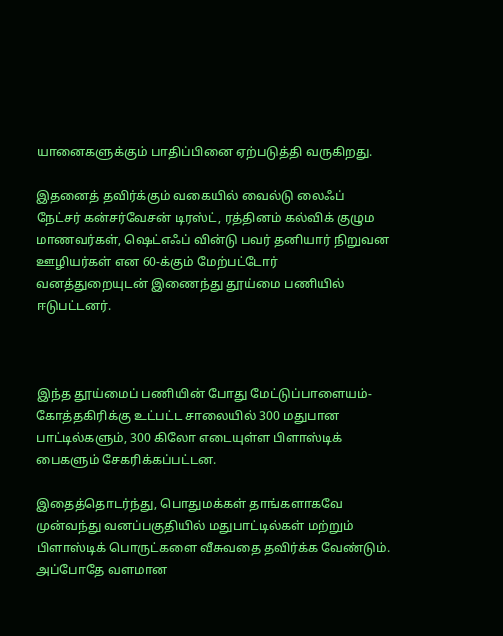யானைகளுக்கும் பாதிப்பினை ஏற்படுத்தி வருகிறது.

இதனைத் தவிர்க்கும் வகையில் வைல்டு லைஃப் நேட்சர் கன்சர்வேசன் டிரஸ்ட், ரத்தினம் கல்விக் குழும மாணவர்கள், ஷெட்எஃப் வின்டு பவர் தனியார் நிறுவன ஊழியர்கள் என 60-க்கும் மேற்பட்டோர் வனத்துறையுடன் இணைந்து தூய்மை பணியில் ஈடுபட்டனர்.



இந்த தூய்மைப் பணியின் போது மேட்டுப்பாளையம்- கோத்தகிரிக்கு உட்பட்ட சாலையில் 300 மதுபான பாட்டில்களும், 300 கிலோ எடையுள்ள பிளாஸ்டிக் பைகளும் சேகரிக்கப்பட்டன.

இதைத்தொடர்ந்து, பொதுமக்கள் தாங்களாகவே முன்வந்து வனப்பகுதியில் மதுபாட்டில்கள் மற்றும் பிளாஸ்டிக் பொருட்களை வீசுவதை தவிர்க்க வேண்டும். அப்போதே வளமான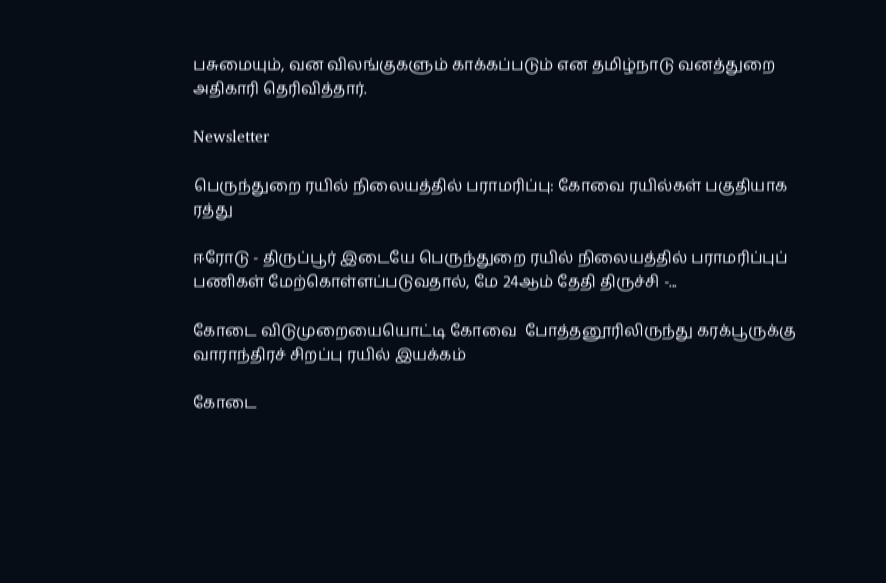பசுமையும், வன விலங்குகளும் காக்கப்படும் என தமிழ்நாடு வனத்துறை அதிகாரி தெரிவித்தார்.

Newsletter

பெருந்துறை ரயில் நிலையத்தில் பராமரிப்பு: கோவை ரயில்கள் பகுதியாக ரத்து

ஈரோடு - திருப்பூர் இடையே பெருந்துறை ரயில் நிலையத்தில் பராமரிப்புப் பணிகள் மேற்கொள்ளப்படுவதால், மே 24ஆம் தேதி திருச்சி -...

கோடை விடுமுறையையொட்டி கோவை  போத்தனூரிலிருந்து கரக்பூருக்கு வாராந்திரச் சிறப்பு ரயில் இயக்கம்

கோடை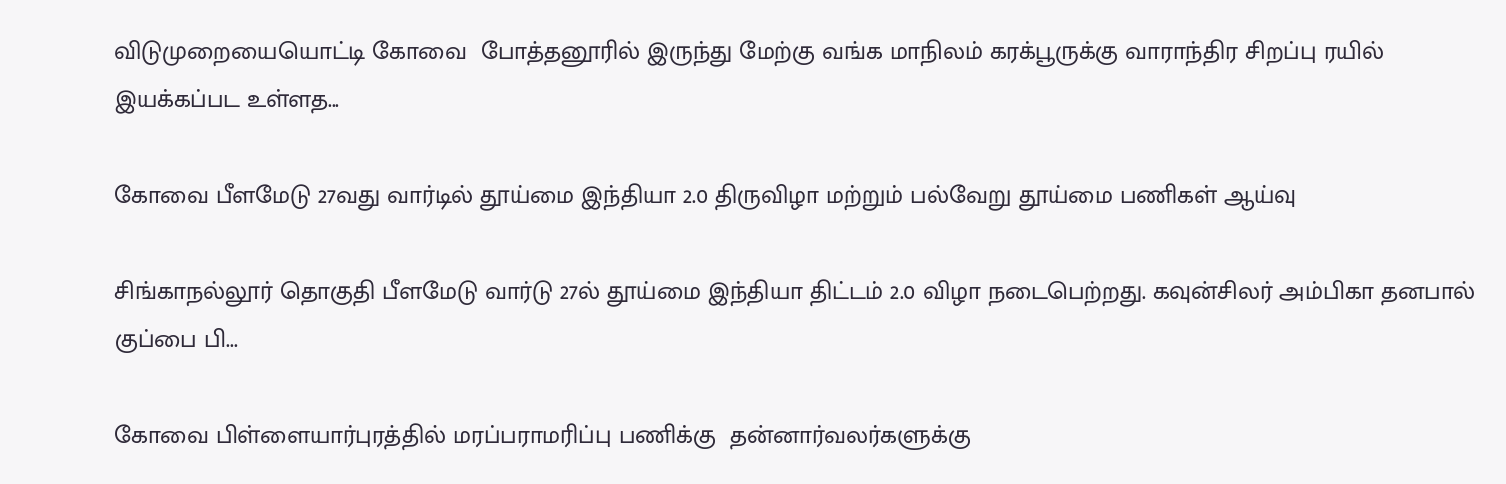விடுமுறையையொட்டி கோவை  போத்தனூரில் இருந்து மேற்கு வங்க மாநிலம் கரக்பூருக்கு வாராந்திர சிறப்பு ரயில் இயக்கப்பட உள்ளத...

கோவை பீளமேடு 27வது வார்டில் தூய்மை இந்தியா 2.0 திருவிழா மற்றும் பல்வேறு தூய்மை பணிகள் ஆய்வு

சிங்காநல்லூர் தொகுதி பீளமேடு வார்டு 27ல் தூய்மை இந்தியா திட்டம் 2.0 விழா நடைபெற்றது. கவுன்சிலர் அம்பிகா தனபால் குப்பை பி...

கோவை பிள்ளையார்புரத்தில் மரப்பராமரிப்பு பணிக்கு  தன்னார்வலர்களுக்கு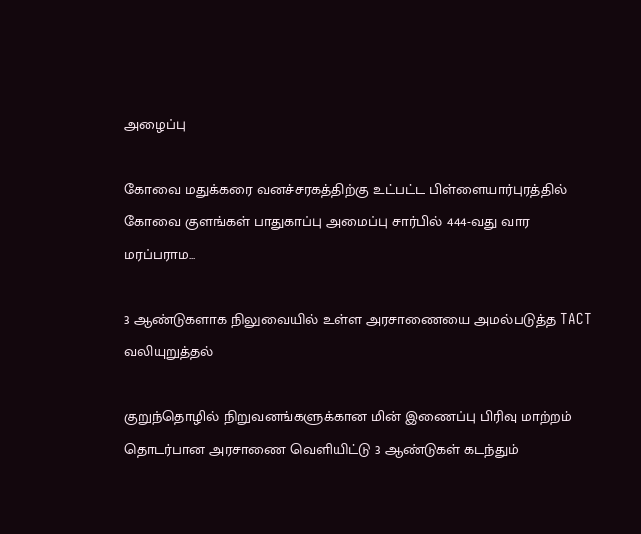அழைப்பு

கோவை மதுக்கரை வனச்சரகத்திற்கு உட்பட்ட பிள்ளையார்புரத்தில் கோவை குளங்கள் பாதுகாப்பு அமைப்பு சார்பில் 444-வது வார மரப்பராம...

3 ஆண்டுகளாக நிலுவையில் உள்ள அரசாணையை அமல்படுத்த TACT வலியுறுத்தல்

குறுந்தொழில் நிறுவனங்களுக்கான மின் இணைப்பு பிரிவு மாற்றம் தொடர்பான அரசாணை வெளியிட்டு 3 ஆண்டுகள் கடந்தும்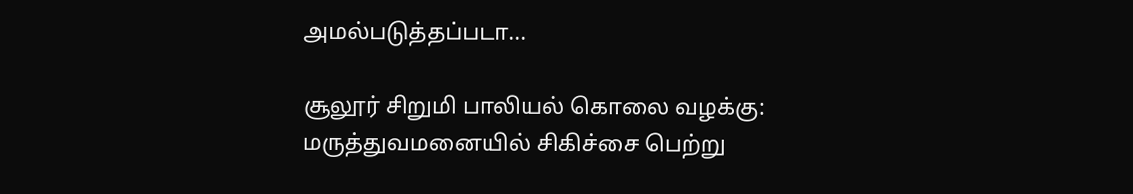அமல்படுத்தப்படா...

சூலூர் சிறுமி பாலியல் கொலை வழக்கு: மருத்துவமனையில் சிகிச்சை பெற்று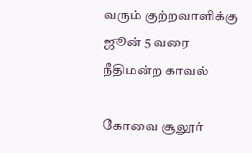வரும் குற்றவாளிக்கு ஜூன் 5 வரை நீதிமன்ற காவல்

கோவை சூலூர்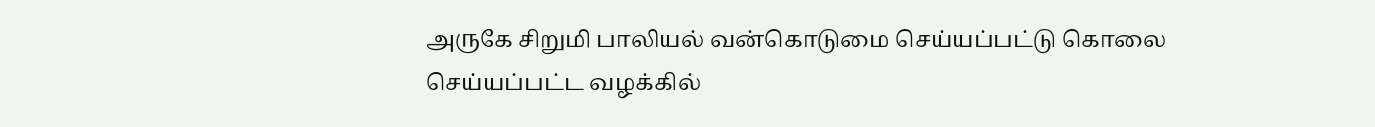அருகே சிறுமி பாலியல் வன்கொடுமை செய்யப்பட்டு கொலை செய்யப்பட்ட வழக்கில்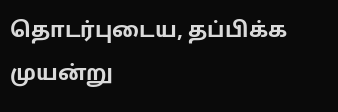தொடர்புடைய, தப்பிக்க முயன்று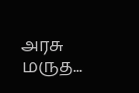அரசு மருத...